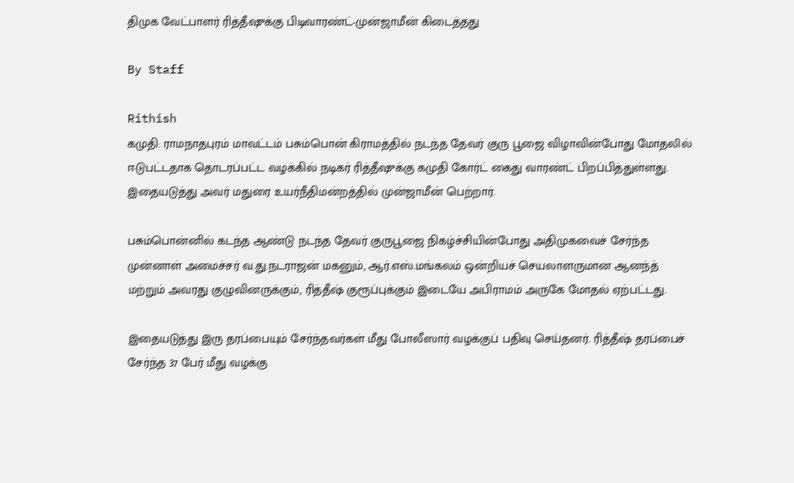திமுக வேட்பாளர் ரித்தீஷுக்கு பிடிவாரண்ட்-முன்ஜாமீன் கிடைத்தது

By Staff

Rithish
கமுதி: ராமநாதபுரம் மாவட்டம் பசும்பொன் கிராமத்தில் நடந்த தேவர் குரு பூஜை விழாவின்போது மோதலில் ஈடுபட்டதாக தொடரப்பட்ட வழக்கில் நடிகர் ரித்தீஷுக்கு கமுதி கோர்ட் கைது வாரண்ட் பிறப்பித்துள்ளது. இதையடுத்து அவர் மதுரை உயர்நீதிமன்றத்தில் முன்ஜாமீன் பெற்றார்.

பசும்பொன்னில் கடந்த ஆண்டு நடந்த தேவர் குருபூஜை நிகழ்ச்சியின்போது அதிமுகவைச் சேர்ந்த முன்னாள் அமைச்சர் வ.து.நடராஜன் மகனும், ஆர்.எஸ்.மங்கலம் ஒன்றியச் செயலாளருமான ஆனந்த் மற்றும் அவரது குழுவினருக்கும், ரித்தீஷ் குரூப்புக்கும் இடையே அபிராமம் அருகே மோதல் ஏற்பட்டது.

இதையடுத்து இரு தரப்பையும் சேர்ந்தவர்கள் மீது போலீஸார் வழக்குப் பதிவு செய்தனர். ரித்தீஷ் தரப்பைச் சேர்ந்த 37 பேர் மீது வழக்கு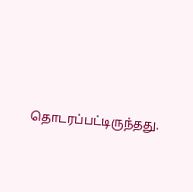தொடரப்பட்டிருந்தது.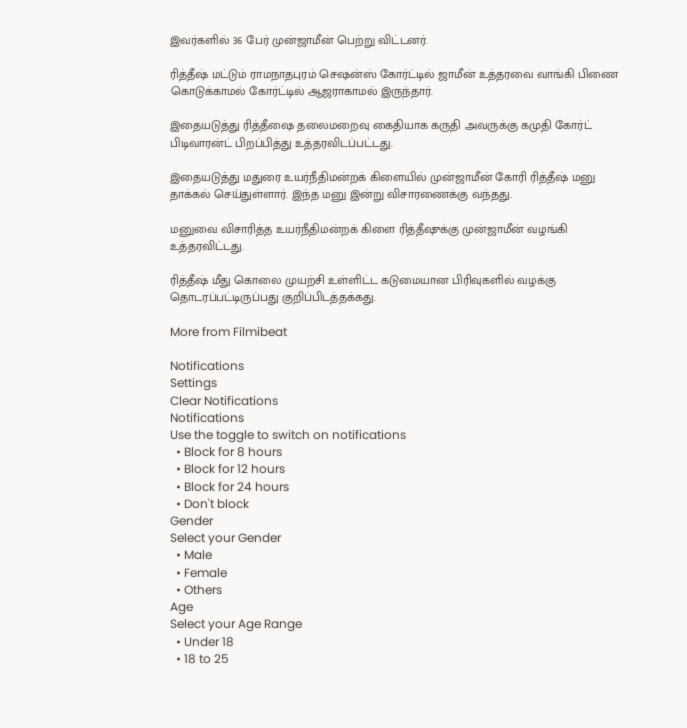இவர்களில் 36 பேர் முன்ஜாமீன் பெற்று விட்டனர்.

ரித்தீஷ் மட்டும் ராமநாதபுரம் செஷன்ஸ் கோர்ட்டில் ஜாமீன் உத்தரவை வாங்கி பிணை கொடுக்காமல் கோர்ட்டில் ஆஜராகாமல் இருந்தார்.

இதையடுத்து ரித்தீஷை தலைமறைவு கைதியாக கருதி அவருக்கு கமுதி கோர்ட் பிடிவாரன்ட் பிறப்பித்து உத்தரவிடப்பட்டது.

இதையடுத்து மதுரை உயர்நீதிமன்றக் கிளையில் முன்ஜாமீன் கோரி ரித்தீஷ் மனு தாக்கல் செய்துள்ளார். இந்த மனு இன்று விசாரணைக்கு வந்தது.

மனுவை விசாரித்த உயர்நீதிமன்றக் கிளை ரித்தீஷுக்கு முன்ஜாமீன் வழங்கி உத்தரவிட்டது.

ரித்தீஷ் மீது கொலை முயற்சி உள்ளிட்ட கடுமையான பிரிவுகளில் வழக்கு தொடரப்பட்டிருப்பது குறிப்பிடத்தக்கது.

More from Filmibeat

Notifications
Settings
Clear Notifications
Notifications
Use the toggle to switch on notifications
  • Block for 8 hours
  • Block for 12 hours
  • Block for 24 hours
  • Don't block
Gender
Select your Gender
  • Male
  • Female
  • Others
Age
Select your Age Range
  • Under 18
  • 18 to 25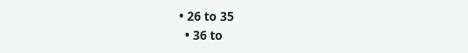• 26 to 35
  • 36 to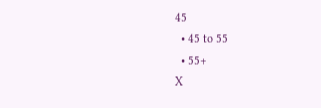45
  • 45 to 55
  • 55+
X